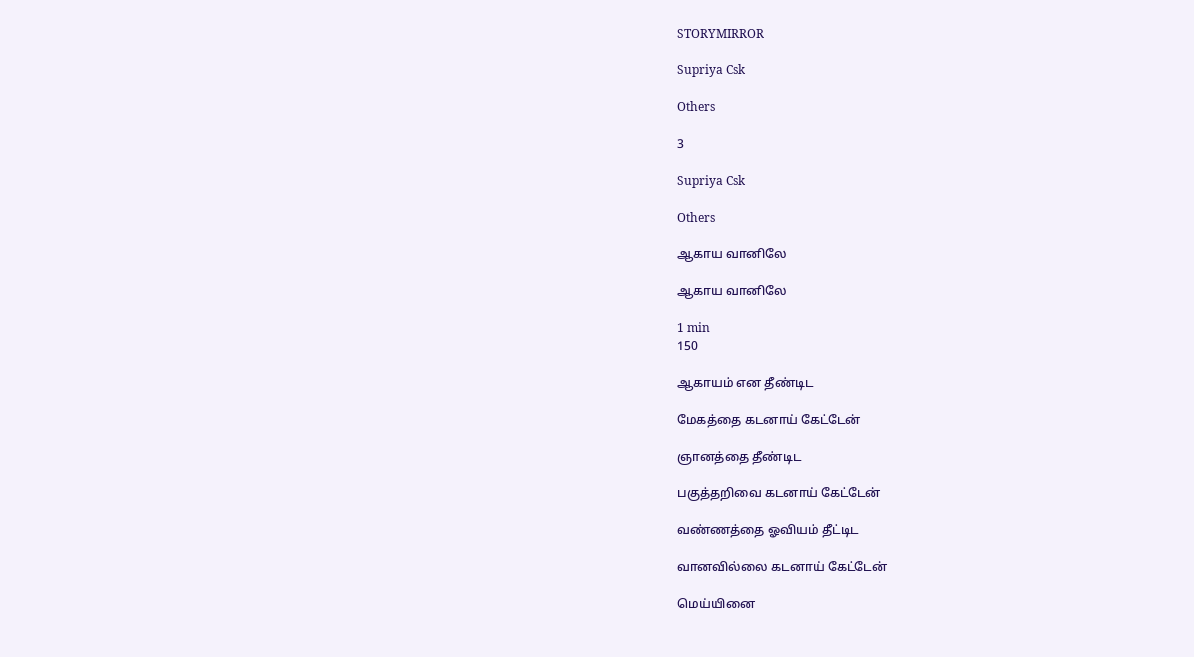STORYMIRROR

Supriya Csk

Others

3

Supriya Csk

Others

ஆகாய வானிலே

ஆகாய வானிலே

1 min
150

ஆகாயம் என தீண்டிட

மேகத்தை கடனாய் கேட்டேன்

ஞானத்தை தீண்டிட

பகுத்தறிவை கடனாய் கேட்டேன்

வண்ணத்தை ஓவியம் தீட்டிட

வானவில்லை கடனாய் கேட்டேன்

மெய்யினை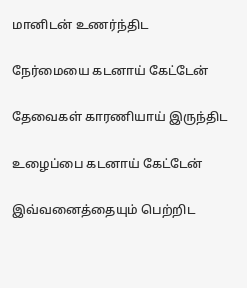மானிடன் உணர்ந்திட

நேர்மையை கடனாய் கேட்டேன்

தேவைகள் காரணியாய் இருந்திட

உழைப்பை கடனாய் கேட்டேன்

இவ்வனைத்தையும் பெற்றிட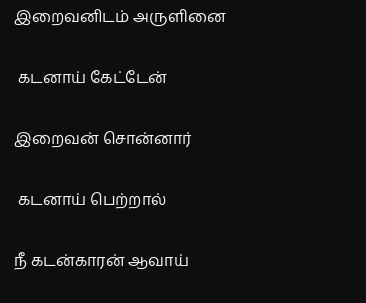இறைவனிடம் அருளினை

 கடனாய் கேட்டேன்

இறைவன் சொன்னார்

 கடனாய் பெற்றால்

நீ கடன்காரன் ஆவாய்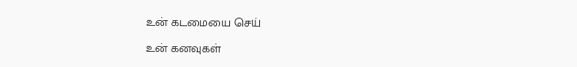உன் கடமையை செய்

உன் கனவுகள்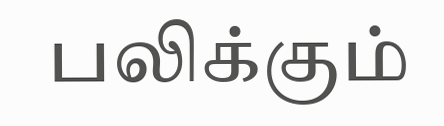பலிக்கும்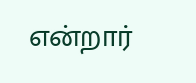என்றார்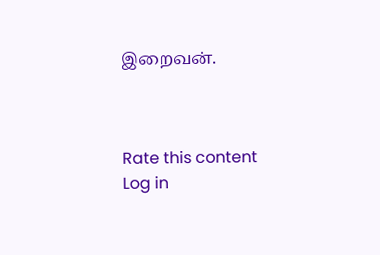இறைவன்.



Rate this content
Log in